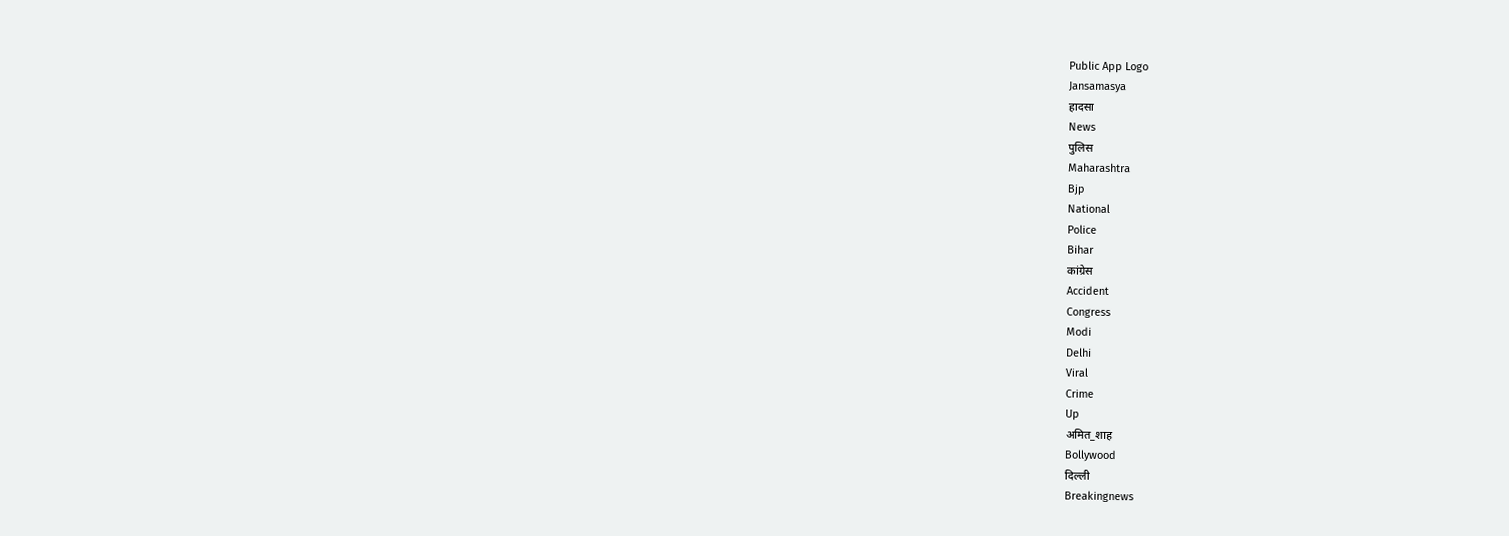Public App Logo
Jansamasya
हादसा
News
पुलिस
Maharashtra
Bjp
National
Police
Bihar
कांग्रेस
Accident
Congress
Modi
Delhi
Viral
Crime
Up
अमित_शाह
Bollywood
दिल्ली
Breakingnews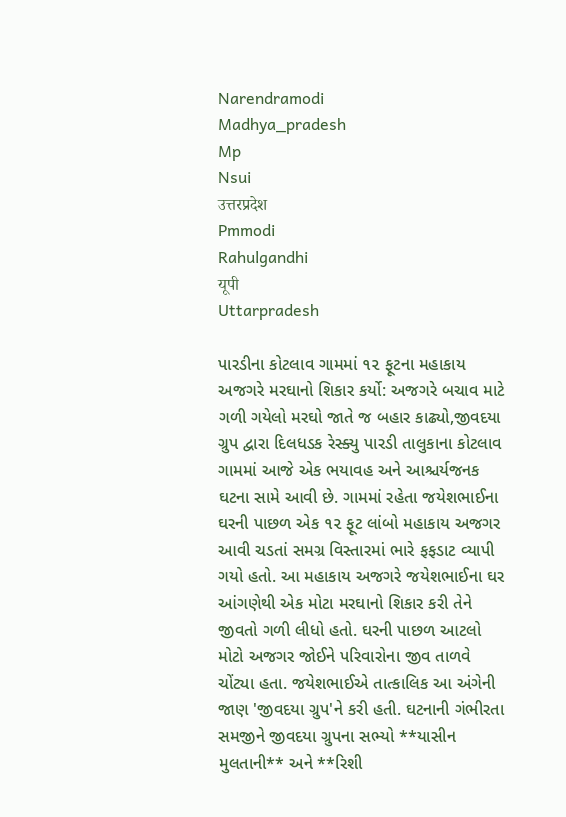Narendramodi
Madhya_pradesh
Mp
Nsui
उत्तरप्रदेश
Pmmodi
Rahulgandhi
यूपी
Uttarpradesh

પારડીના કોટલાવ ગામમાં ૧૨ ફૂટના મહાકાય અજગરે મરઘાનો શિકાર કર્યો: અજગરે બચાવ માટે ગળી ગયેલો મરઘો જાતે જ બહાર કાઢ્યો,જીવદયા ગ્રુપ દ્વારા દિલધડક રેસ્ક્યુ પારડી તાલુકાના કોટલાવ ગામમાં આજે એક ભયાવહ અને આશ્ચર્યજનક ઘટના સામે આવી છે. ગામમાં રહેતા જયેશભાઈના ઘરની પાછળ એક ૧૨ ફૂટ લાંબો મહાકાય અજગર આવી ચડતાં સમગ્ર વિસ્તારમાં ભારે ફફડાટ વ્યાપી ગયો હતો. આ મહાકાય અજગરે જયેશભાઈના ઘર આંગણેથી એક મોટા મરઘાનો શિકાર કરી તેને જીવતો ગળી લીધો હતો. ઘરની પાછળ આટલો મોટો અજગર જોઈને પરિવારોના જીવ તાળવે ચોંટ્યા હતા. જયેશભાઈએ તાત્કાલિક આ અંગેની જાણ 'જીવદયા ગ્રુપ'ને કરી હતી. ઘટનાની ગંભીરતા સમજીને જીવદયા ગ્રુપના સભ્યો **યાસીન મુલતાની** અને **રિશી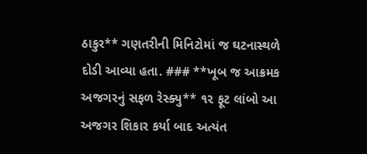ઠાકુર** ગણતરીની મિનિટોમાં જ ઘટનાસ્થળે દોડી આવ્યા હતા. ### **ખૂબ જ આક્રમક અજગરનું સફળ રેસ્ક્યુ** ૧૨ ફૂટ લાંબો આ અજગર શિકાર કર્યા બાદ અત્યંત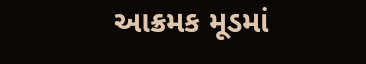આક્રમક મૂડમાં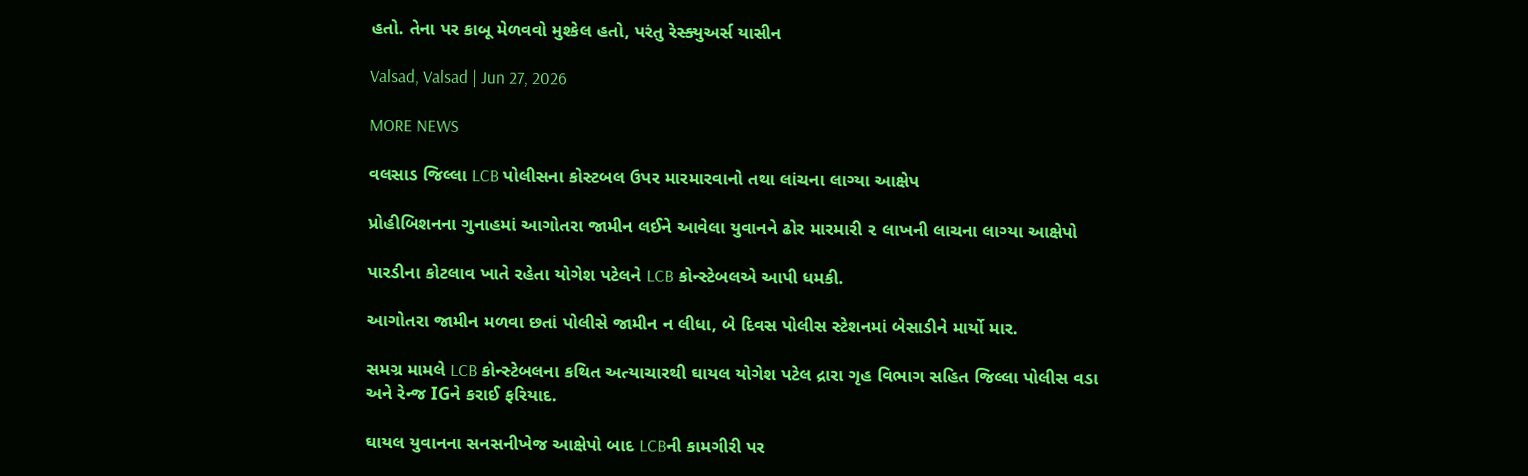હતો. તેના પર કાબૂ મેળવવો મુશ્કેલ હતો, પરંતુ રેસ્ક્યુઅર્સ યાસીન

Valsad, Valsad | Jun 27, 2026

MORE NEWS

વલસાડ જિલ્લા LCB પોલીસના કોસ્ટબલ ઉપર મારમારવાનો તથા લાંચના લાગ્યા આક્ષેપ

પ્રોહીબિશનના ગુનાહમાં આગોતરા જામીન લઈને આવેલા યુવાનને ઢોર મારમારી ૨ લાખની લાચના લાગ્યા આક્ષેપો

પારડીના કોટલાવ ખાતે રહેતા યોગેશ પટેલને LCB કોન્સ્ટેબલએ આપી ધમકી.

આગોતરા જામીન મળવા છતાં પોલીસે જામીન ન લીધા, બે દિવસ પોલીસ સ્ટેશનમાં બેસાડીને માર્યો માર.

સમગ્ર મામલે LCB કોન્સ્ટેબલના કથિત અત્યાચારથી ઘાયલ યોગેશ પટેલ દ્રારા ગૃહ વિભાગ સહિત જિલ્લા પોલીસ વડા અને રેન્જ IGને કરાઈ ફરિયાદ.

ઘાયલ યુવાનના સનસનીખેજ આક્ષેપો બાદ LCBની કામગીરી પર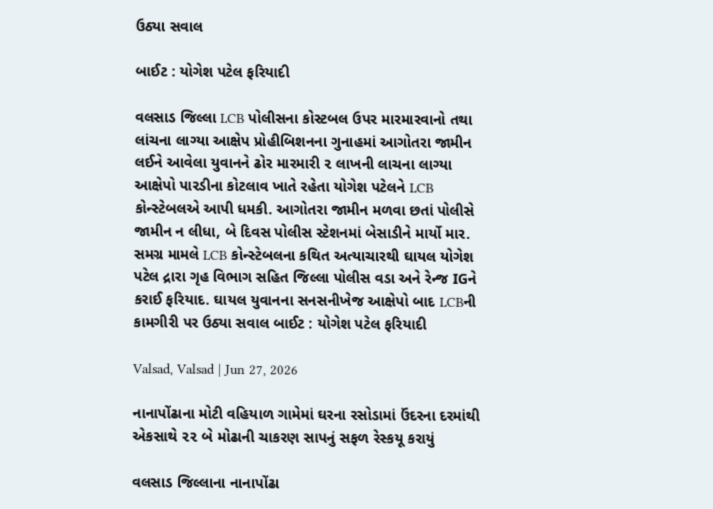ઉઠ્યા સવાલ

બાઈટ : યોગેશ પટેલ ફરિયાદી

વલસાડ જિલ્લા LCB પોલીસના કોસ્ટબલ ઉપર મારમારવાનો તથા લાંચના લાગ્યા આક્ષેપ પ્રોહીબિશનના ગુનાહમાં આગોતરા જામીન લઈને આવેલા યુવાનને ઢોર મારમારી ૨ લાખની લાચના લાગ્યા આક્ષેપો પારડીના કોટલાવ ખાતે રહેતા યોગેશ પટેલને LCB કોન્સ્ટેબલએ આપી ધમકી. આગોતરા જામીન મળવા છતાં પોલીસે જામીન ન લીધા, બે દિવસ પોલીસ સ્ટેશનમાં બેસાડીને માર્યો માર. સમગ્ર મામલે LCB કોન્સ્ટેબલના કથિત અત્યાચારથી ઘાયલ યોગેશ પટેલ દ્રારા ગૃહ વિભાગ સહિત જિલ્લા પોલીસ વડા અને રેન્જ IGને કરાઈ ફરિયાદ. ઘાયલ યુવાનના સનસનીખેજ આક્ષેપો બાદ LCBની કામગીરી પર ઉઠ્યા સવાલ બાઈટ : યોગેશ પટેલ ફરિયાદી

Valsad, Valsad | Jun 27, 2026

નાનાપોંઢાના મોટી વહિયાળ ગામેમાં ઘરના રસોડામાં ઉંદરના દરમાંથી એકસાથે ૨૨ બે મોઢાની ચાકરણ સાપનું સફળ રેસ્કયૂ કરાયું

વલસાડ જિલ્લાના નાનાપોંઢા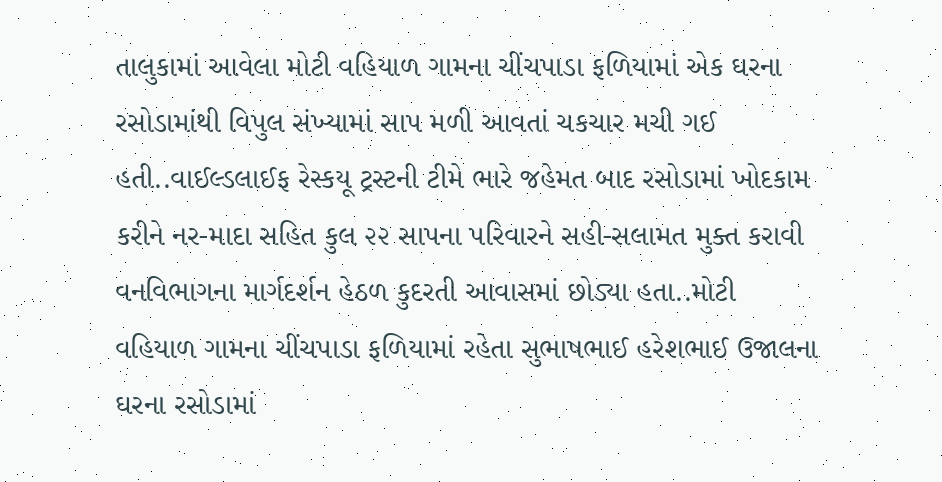તાલુકામાં આવેલા મોટી વહિયાળ ગામના ચીંચપાડા ફળિયામાં એક ઘરના રસોડામાંથી વિપુલ સંખ્યામાં સાપ મળી આવતાં ચકચાર મચી ગઈ હતી..વાઈલ્ડલાઈફ રેસ્કયૂ ટ્રસ્ટની ટીમે ભારે જહેમત બાદ રસોડામાં ખોદકામ કરીને નર-માદા સહિત કુલ ૨૨ સાપના પરિવારને સહી-સલામત મુક્ત કરાવી વનવિભાગના માર્ગદર્શન હેઠળ કુદરતી આવાસમાં છોડ્યા હતા..મોટી વહિયાળ ગામના ચીંચપાડા ફળિયામાં રહેતા સુભાષભાઈ હરેશભાઈ ઉજાલના ઘરના રસોડામાં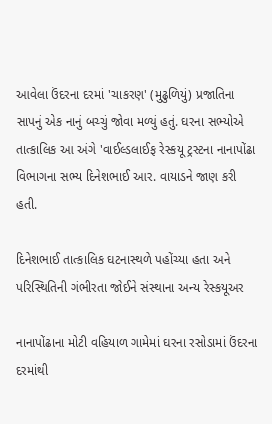આવેલા ઉંદરના દરમાં 'ચાકરણ' (મુઢુળિયું) પ્રજાતિના સાપનું એક નાનું બચ્ચું જોવા મળ્યું હતું. ઘરના સભ્યોએ તાત્કાલિક આ અંગે 'વાઈલ્ડલાઈફ રેસ્કયૂ ટ્રસ્ટના નાનાપોંઢા વિભાગના સભ્ય દિનેશભાઈ આર. વાયાડને જાણ કરી હતી.

દિનેશભાઈ તાત્કાલિક ઘટનાસ્થળે પહોંચ્યા હતા અને પરિસ્થિતિની ગંભીરતા જોઈને સંસ્થાના અન્ય રેસ્કયૂઅર

નાનાપોંઢાના મોટી વહિયાળ ગામેમાં ઘરના રસોડામાં ઉંદરના દરમાંથી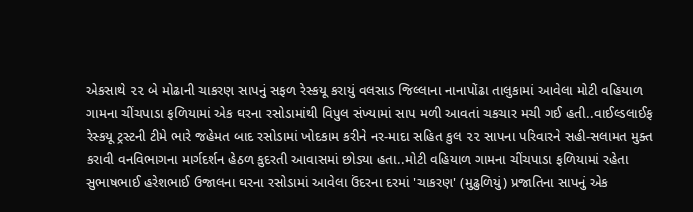એકસાથે ૨૨ બે મોઢાની ચાકરણ સાપનું સફળ રેસ્કયૂ કરાયું વલસાડ જિલ્લાના નાનાપોંઢા તાલુકામાં આવેલા મોટી વહિયાળ ગામના ચીંચપાડા ફળિયામાં એક ઘરના રસોડામાંથી વિપુલ સંખ્યામાં સાપ મળી આવતાં ચકચાર મચી ગઈ હતી..વાઈલ્ડલાઈફ રેસ્કયૂ ટ્રસ્ટની ટીમે ભારે જહેમત બાદ રસોડામાં ખોદકામ કરીને નર-માદા સહિત કુલ ૨૨ સાપના પરિવારને સહી-સલામત મુક્ત કરાવી વનવિભાગના માર્ગદર્શન હેઠળ કુદરતી આવાસમાં છોડ્યા હતા..મોટી વહિયાળ ગામના ચીંચપાડા ફળિયામાં રહેતા સુભાષભાઈ હરેશભાઈ ઉજાલના ઘરના રસોડામાં આવેલા ઉંદરના દરમાં 'ચાકરણ' (મુઢુળિયું) પ્રજાતિના સાપનું એક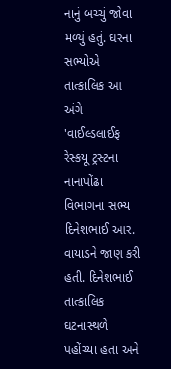નાનું બચ્ચું જોવા મળ્યું હતું. ઘરના સભ્યોએ તાત્કાલિક આ અંગે 'વાઈલ્ડલાઈફ રેસ્કયૂ ટ્રસ્ટના નાનાપોંઢા વિભાગના સભ્ય દિનેશભાઈ આર. વાયાડને જાણ કરી હતી. દિનેશભાઈ તાત્કાલિક ઘટનાસ્થળે પહોંચ્યા હતા અને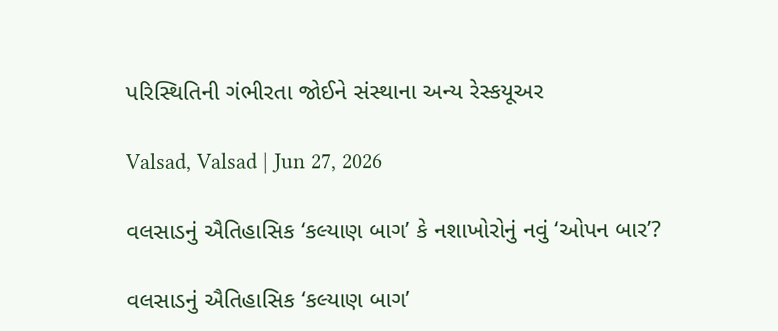પરિસ્થિતિની ગંભીરતા જોઈને સંસ્થાના અન્ય રેસ્કયૂઅર

Valsad, Valsad | Jun 27, 2026

વલસાડનું ઐતિહાસિક ‘કલ્યાણ બાગ’ કે નશાખોરોનું નવું ‘ઓપન બાર’?

વલસાડનું ઐતિહાસિક ‘કલ્યાણ બાગ’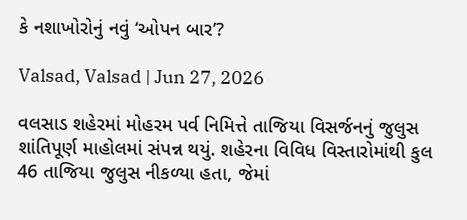કે નશાખોરોનું નવું ‘ઓપન બાર’?

Valsad, Valsad | Jun 27, 2026

વલસાડ શહેરમાં મોહરમ પર્વ નિમિત્તે તાજિયા વિસર્જનનું જુલુસ શાંતિપૂર્ણ માહોલમાં સંપન્ન થયું. શહેરના વિવિધ વિસ્તારોમાંથી કુલ 46 તાજિયા જુલુસ નીકળ્યા હતા, જેમાં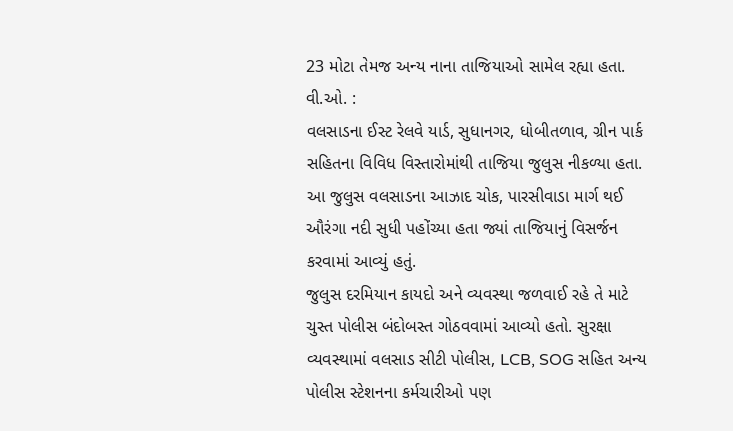23 મોટા તેમજ અન્ય નાના તાજિયાઓ સામેલ રહ્યા હતા.
વી.ઓ. :
વલસાડના ઈસ્ટ રેલવે યાર્ડ, સુધાનગર, ધોબીતળાવ, ગ્રીન પાર્ક સહિતના વિવિધ વિસ્તારોમાંથી તાજિયા જુલુસ નીકળ્યા હતા. આ જુલુસ વલસાડના આઝાદ ચોક, પારસીવાડા માર્ગ થઈ ઔરંગા નદી સુધી પહોંચ્યા હતા જ્યાં તાજિયાનું વિસર્જન કરવામાં આવ્યું હતું.
જુલુસ દરમિયાન કાયદો અને વ્યવસ્થા જળવાઈ રહે તે માટે ચુસ્ત પોલીસ બંદોબસ્ત ગોઠવવામાં આવ્યો હતો. સુરક્ષા વ્યવસ્થામાં વલસાડ સીટી પોલીસ, LCB, SOG સહિત અન્ય પોલીસ સ્ટેશનના કર્મચારીઓ પણ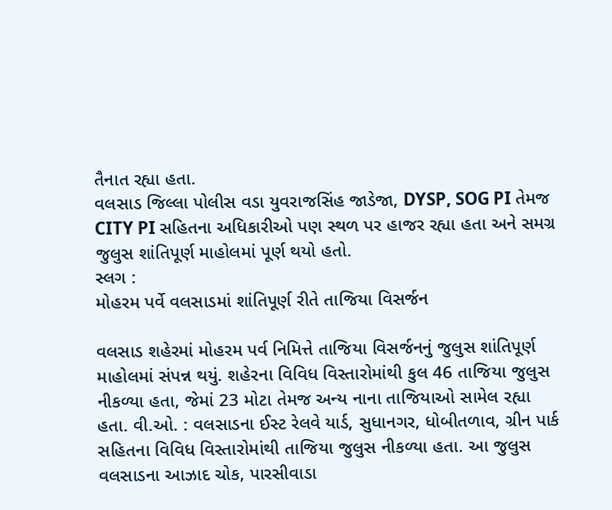તૈનાત રહ્યા હતા.
વલસાડ જિલ્લા પોલીસ વડા યુવરાજસિંહ જાડેજા, DYSP, SOG PI તેમજ CITY PI સહિતના અધિકારીઓ પણ સ્થળ પર હાજર રહ્યા હતા અને સમગ્ર જુલુસ શાંતિપૂર્ણ માહોલમાં પૂર્ણ થયો હતો.
સ્લગ :
મોહરમ પર્વે વલસાડમાં શાંતિપૂર્ણ રીતે તાજિયા વિસર્જન

વલસાડ શહેરમાં મોહરમ પર્વ નિમિત્તે તાજિયા વિસર્જનનું જુલુસ શાંતિપૂર્ણ માહોલમાં સંપન્ન થયું. શહેરના વિવિધ વિસ્તારોમાંથી કુલ 46 તાજિયા જુલુસ નીકળ્યા હતા, જેમાં 23 મોટા તેમજ અન્ય નાના તાજિયાઓ સામેલ રહ્યા હતા. વી.ઓ. : વલસાડના ઈસ્ટ રેલવે યાર્ડ, સુધાનગર, ધોબીતળાવ, ગ્રીન પાર્ક સહિતના વિવિધ વિસ્તારોમાંથી તાજિયા જુલુસ નીકળ્યા હતા. આ જુલુસ વલસાડના આઝાદ ચોક, પારસીવાડા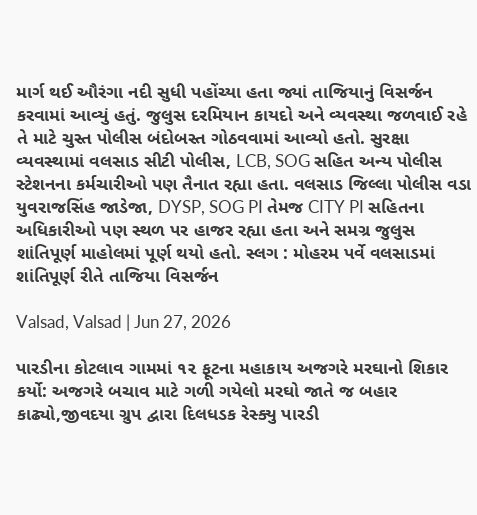માર્ગ થઈ ઔરંગા નદી સુધી પહોંચ્યા હતા જ્યાં તાજિયાનું વિસર્જન કરવામાં આવ્યું હતું. જુલુસ દરમિયાન કાયદો અને વ્યવસ્થા જળવાઈ રહે તે માટે ચુસ્ત પોલીસ બંદોબસ્ત ગોઠવવામાં આવ્યો હતો. સુરક્ષા વ્યવસ્થામાં વલસાડ સીટી પોલીસ, LCB, SOG સહિત અન્ય પોલીસ સ્ટેશનના કર્મચારીઓ પણ તૈનાત રહ્યા હતા. વલસાડ જિલ્લા પોલીસ વડા યુવરાજસિંહ જાડેજા, DYSP, SOG PI તેમજ CITY PI સહિતના અધિકારીઓ પણ સ્થળ પર હાજર રહ્યા હતા અને સમગ્ર જુલુસ શાંતિપૂર્ણ માહોલમાં પૂર્ણ થયો હતો. સ્લગ : મોહરમ પર્વે વલસાડમાં શાંતિપૂર્ણ રીતે તાજિયા વિસર્જન

Valsad, Valsad | Jun 27, 2026

પારડીના કોટલાવ ગામમાં ૧૨ ફૂટના મહાકાય અજગરે મરઘાનો શિકાર કર્યો: અજગરે બચાવ માટે ગળી ગયેલો મરઘો જાતે જ બહાર કાઢ્યો,જીવદયા ગ્રુપ દ્વારા દિલધડક રેસ્ક્યુ પારડી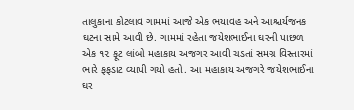તાલુકાના કોટલાવ ગામમાં આજે એક ભયાવહ અને આશ્ચર્યજનક ઘટના સામે આવી છે. ગામમાં રહેતા જયેશભાઈના ઘરની પાછળ એક ૧૨ ફૂટ લાંબો મહાકાય અજગર આવી ચડતાં સમગ્ર વિસ્તારમાં ભારે ફફડાટ વ્યાપી ગયો હતો. આ મહાકાય અજગરે જયેશભાઈના ઘર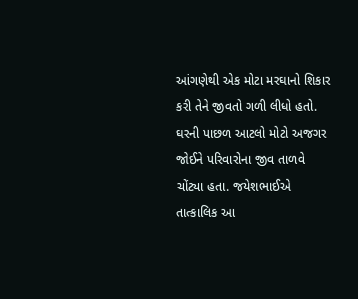આંગણેથી એક મોટા મરઘાનો શિકાર કરી તેને જીવતો ગળી લીધો હતો. ઘરની પાછળ આટલો મોટો અજગર જોઈને પરિવારોના જીવ તાળવે ચોંટ્યા હતા. જયેશભાઈએ તાત્કાલિક આ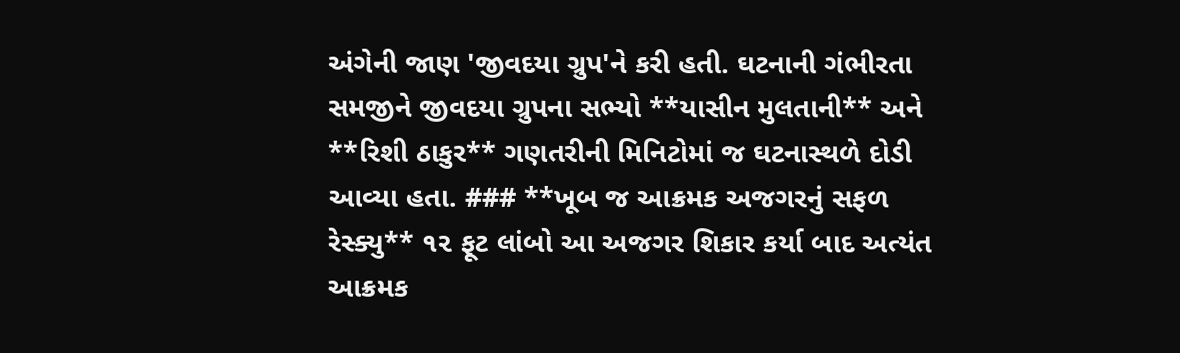અંગેની જાણ 'જીવદયા ગ્રુપ'ને કરી હતી. ઘટનાની ગંભીરતા સમજીને જીવદયા ગ્રુપના સભ્યો **યાસીન મુલતાની** અને **રિશી ઠાકુર** ગણતરીની મિનિટોમાં જ ઘટનાસ્થળે દોડી આવ્યા હતા. ### **ખૂબ જ આક્રમક અજગરનું સફળ રેસ્ક્યુ** ૧૨ ફૂટ લાંબો આ અજગર શિકાર કર્યા બાદ અત્યંત આક્રમક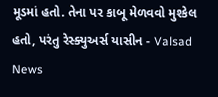મૂડમાં હતો. તેના પર કાબૂ મેળવવો મુશ્કેલ હતો, પરંતુ રેસ્ક્યુઅર્સ યાસીન - Valsad News